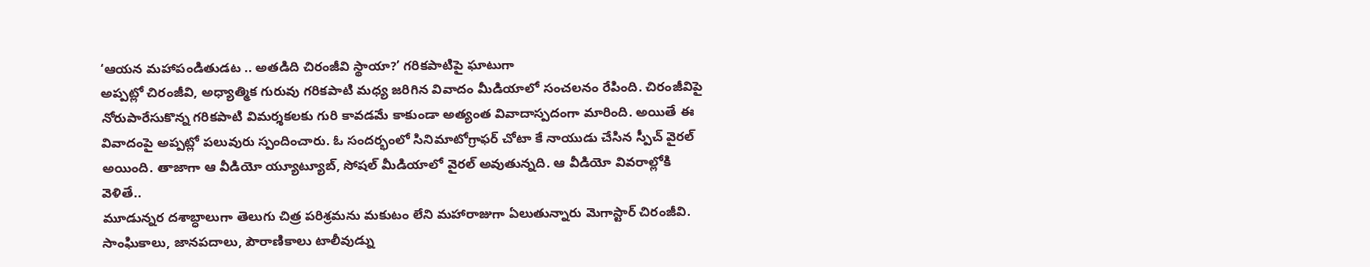‘ఆయన మహాపండితుడట .. అతడిది చిరంజీవి స్థాయా?’ గరికపాటిపై ఘాటుగా
అప్పట్లో చిరంజీవి, అధ్యాత్మిక గురువు గరికపాటి మధ్య జరిగిన వివాదం మీడియాలో సంచలనం రేపింది. చిరంజీవిపై నోరుపారేసుకొన్న గరికపాటి విమర్శకలకు గురి కావడమే కాకుండా అత్యంత వివాదాస్పదంగా మారింది. అయితే ఈ వివాదంపై అప్పట్లో పలువురు స్పందించారు. ఓ సందర్భంలో సినిమాటోగ్రాఫర్ చోటా కే నాయుడు చేసిన స్పీచ్ వైరల్ అయింది. తాజాగా ఆ వీడియో య్యూట్యూబ్, సోషల్ మీడియాలో వైరల్ అవుతున్నది. ఆ వీడియో వివరాల్లోకి వెళితే..
మూడున్నర దశాబ్ధాలుగా తెలుగు చిత్ర పరిశ్రమను మకుటం లేని మహారాజుగా ఏలుతున్నారు మెగాస్టార్ చిరంజీవి. సాంఘికాలు, జానపదాలు, పౌరాణికాలు టాలీవుడ్ను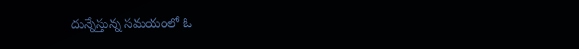దున్నేస్తున్న సమయంలో ఓ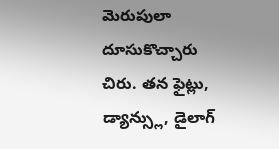మెరుపులా దూసుకొచ్చారు చిరు. తన ఫైట్లు, డ్యాన్స్లు, డైలాగ్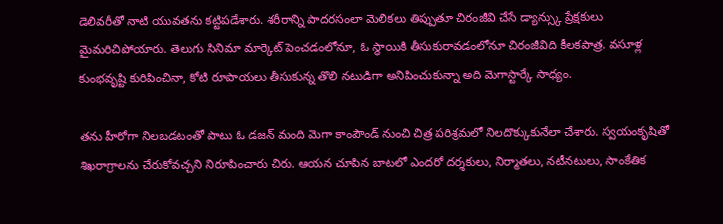డెలివరీతో నాటి యువతను కట్టిపడేశారు. శరీరాన్ని పాదరసంలా మెలికలు తిప్పుతూ చిరంజీవి చేసే డ్యాన్స్కు ప్రేక్షకులు మైమరిచిపోయారు. తెలుగు సినిమా మార్కెట్ పెంచడంలోనూ, ఓ స్థాయికి తీసుకురావడంలోనూ చిరంజీవిది కీలకపాత్ర. వసూళ్ల కుంభవృష్టి కురిపించినా, కోటి రూపాయలు తీసుకున్న తొలి నటుడిగా అనిపించుకున్నా అది మెగాస్టార్కే సాధ్యం.

తను హీరోగా నిలబడటంతో పాటు ఓ డజన్ మంది మెగా కాంపౌండ్ నుంచి చిత్ర పరిశ్రమలో నిలదొక్కుకునేలా చేశారు. స్వయంకృషితో శిఖరాగ్రాలను చేరుకోవచ్చని నిరూపించారు చిరు. ఆయన చూపిన బాటలో ఎందరో దర్శకులు, నిర్మాతలు, నటీనటులు, సాంకేతిక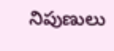నిపుణులు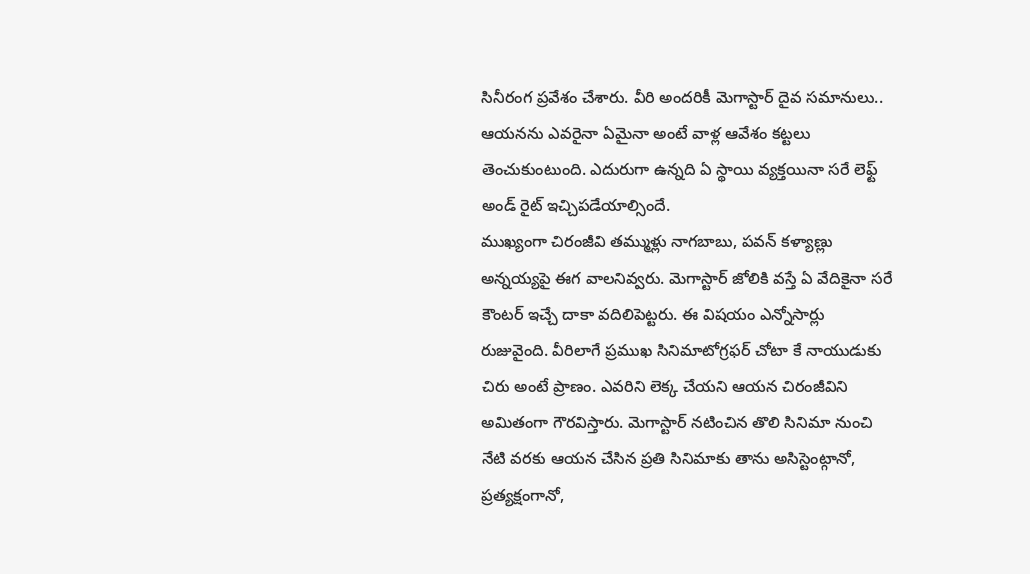సినీరంగ ప్రవేశం చేశారు. వీరి అందరికీ మెగాస్టార్ దైవ సమానులు.. ఆయనను ఎవరైనా ఏమైనా అంటే వాళ్ల ఆవేశం కట్టలు తెంచుకుంటుంది. ఎదురుగా ఉన్నది ఏ స్థాయి వ్యక్తయినా సరే లెఫ్ట్ అండ్ రైట్ ఇచ్చిపడేయాల్సిందే.
ముఖ్యంగా చిరంజీవి తమ్ముళ్లు నాగబాబు, పవన్ కళ్యాణ్లు అన్నయ్యపై ఈగ వాలనివ్వరు. మెగాస్టార్ జోలికి వస్తే ఏ వేదికైనా సరే కౌంటర్ ఇచ్చే దాకా వదిలిపెట్టరు. ఈ విషయం ఎన్నోసార్లు రుజువైంది. వీరిలాగే ప్రముఖ సినిమాటోగ్రఫర్ చోటా కే నాయుడుకు చిరు అంటే ప్రాణం. ఎవరిని లెక్క చేయని ఆయన చిరంజీవిని అమితంగా గౌరవిస్తారు. మెగాస్టార్ నటించిన తొలి సినిమా నుంచి నేటి వరకు ఆయన చేసిన ప్రతి సినిమాకు తాను అసిస్టెంట్గానో, ప్రత్యక్షంగానో,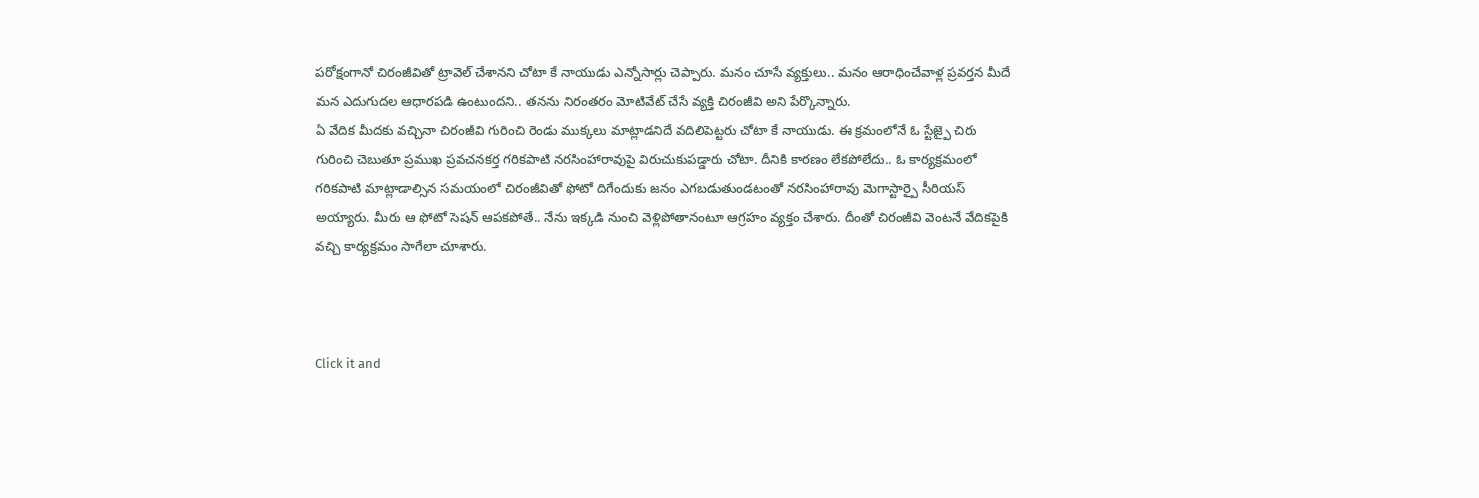పరోక్షంగానో చిరంజీవితో ట్రావెల్ చేశానని చోటా కే నాయుడు ఎన్నోసార్లు చెప్పారు. మనం చూసే వ్యక్తులు.. మనం ఆరాధించేవాళ్ల ప్రవర్తన మీదే మన ఎదుగుదల ఆధారపడి ఉంటుందని.. తనను నిరంతరం మోటివేట్ చేసే వ్యక్తి చిరంజీవి అని పేర్కొన్నారు.
ఏ వేదిక మీదకు వచ్చినా చిరంజీవి గురించి రెండు ముక్కలు మాట్లాడనిదే వదిలిపెట్టరు చోటా కే నాయుడు. ఈ క్రమంలోనే ఓ స్టేజ్పై చిరు గురించి చెబుతూ ప్రముఖ ప్రవచనకర్త గరికపాటి నరసింహారావుపై విరుచుకుపడ్డారు చోటా. దీనికి కారణం లేకపోలేదు.. ఓ కార్యక్రమంలో గరికపాటి మాట్లాడాల్సిన సమయంలో చిరంజీవితో ఫోటో దిగేందుకు జనం ఎగబడుతుండటంతో నరసింహారావు మెగాస్టార్పై సీరియస్ అయ్యారు. మీరు ఆ ఫోటో సెషన్ ఆపకపోతే.. నేను ఇక్కడి నుంచి వెళ్లిపోతానంటూ ఆగ్రహం వ్యక్తం చేశారు. దీంతో చిరంజీవి వెంటనే వేదికపైకి వచ్చి కార్యక్రమం సాగేలా చూశారు.



Click it and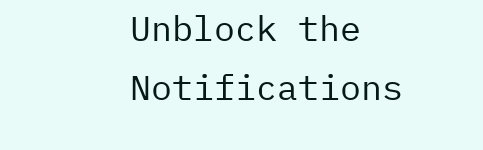Unblock the Notifications